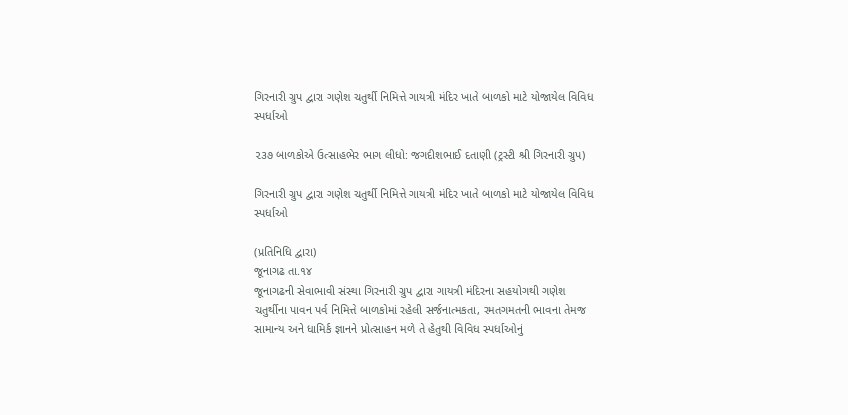ગિરનારી ગ્રુપ દ્વારા ગણેશ ચતુર્થી નિમિત્તે ગાયત્રી મંદિર ખાતે બાળકો માટે યોજાયેલ વિવિધ સ્પર્ધાઓ

૨૩૭ બાળકોએ ઉત્સાહભેર ભાગ લીધો: જગદીશભાઈ દતાણી (ટ્રસ્ટી શ્રી ગિરનારી ગ્રુપ)

ગિરનારી ગ્રુપ દ્વારા ગણેશ ચતુર્થી નિમિત્તે ગાયત્રી મંદિર ખાતે બાળકો માટે યોજાયેલ વિવિધ સ્પર્ધાઓ

(પ્રતિનિધિ દ્વારા)
જૂનાગઢ તા.૧૪
જૂનાગઢની સેવાભાવી સંસ્થા ગિરનારી ગ્રુપ દ્વારા ગાયત્રી મંદિરના સહયોગથી ગણેશ ચતુર્થીના પાવન પર્વ નિમિત્તે બાળકોમાં રહેલી સર્જનાત્મકતા, રમતગમતની ભાવના તેમજ સામાન્ય અને ધામિર્ક જ્ઞાનને પ્રોત્સાહન મળે તે હેતુથી વિવિધ સ્પર્ધાઓનું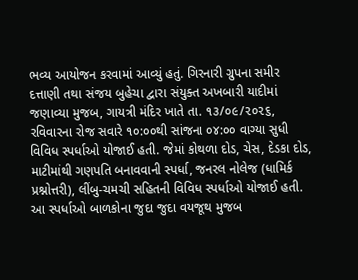ભવ્ય આયોજન કરવામાં આવ્યું હતું. ગિરનારી ગ્રુપના સમીર દત્તાણી તથા સંજય બુહેચા દ્વારા સંયુક્ત અખબારી યાદીમાં જણાવ્યા મુજબ, ગાયત્રી મંદિર ખાતે તા. ૧૩/૦૯/૨૦૨૬, રવિવારના રોજ સવારે ૧૦:૦૦થી સાંજના ૦૪:૦૦ વાગ્યા સુધી વિવિધ સ્પર્ધાઓ યોજાઈ હતી. જેમાં કોથળા દોડ, ચેસ, દેડકા દોડ, માટીમાંથી ગણપતિ બનાવવાની સ્પર્ધા, જનરલ નોલેજ (ધામિર્ક પ્રશ્નોત્તરી), લીંબુ-ચમચી સહિતની વિવિધ સ્પર્ધાઓ યોજાઈ હતી. આ સ્પર્ધાઓ બાળકોના જુદા જુદા વયજૂથ મુજબ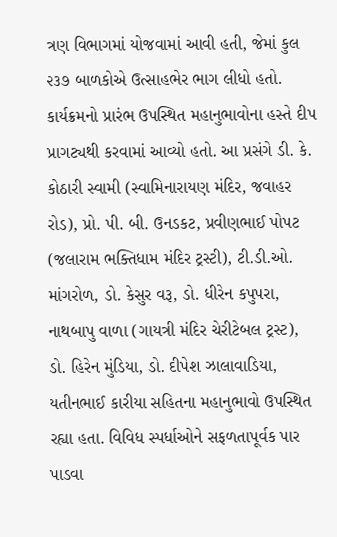ત્રણ વિભાગમાં યોજવામાં આવી હતી, જેમાં કુલ ૨૩૭ બાળકોએ ઉત્સાહભેર ભાગ લીધો હતો. કાર્યક્રમનો પ્રારંભ ઉપસ્થિત મહાનુભાવોના હસ્તે દીપ પ્રાગટ્યથી કરવામાં આવ્યો હતો. આ પ્રસંગે ડી. કે. કોઠારી સ્વામી (સ્વામિનારાયણ મંદિર, જવાહર રોડ), પ્રો. પી. બી. ઉનડકટ, પ્રવીણભાઈ પોપટ (જલારામ ભક્તિધામ મંદિર ટ્રસ્ટી), ટી.ડી.ઓ. માંગરોળ, ડો. કેસુર વરૂ, ડો. ધીરેન કપુપરા, નાથબાપુ વાળા (ગાયત્રી મંદિર ચેરીટેબલ ટ્રસ્ટ), ડો. હિરેન મુંડિયા, ડો. દીપેશ ઝાલાવાડિયા, યતીનભાઈ કારીયા સહિતના મહાનુભાવો ઉપસ્થિત રહ્યા હતા. વિવિધ સ્પર્ધાઓને સફળતાપૂર્વક પાર પાડવા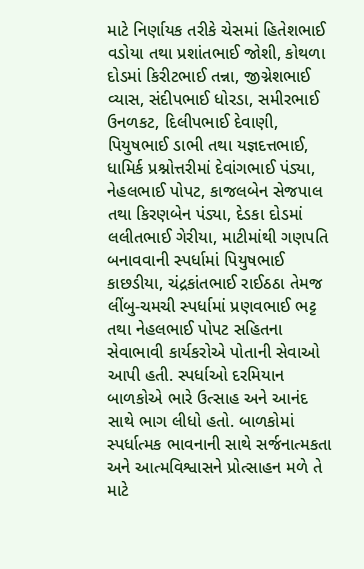માટે નિર્ણાયક તરીકે ચેસમાં હિતેશભાઈ વડોયા તથા પ્રશાંતભાઈ જોશી, કોથળા દોડમાં કિરીટભાઈ તન્ના, જીગ્નેશભાઈ વ્યાસ, સંદીપભાઈ ધોરડા, સમીરભાઈ ઉનળકટ, દિલીપભાઈ દેવાણી, પિયુષભાઈ ડાભી તથા યજ્ઞદત્તભાઈ, ધામિર્ક પ્રશ્નોત્તરીમાં દેવાંગભાઈ પંડ્યા, નેહલભાઈ પોપટ, કાજલબેન સેજપાલ તથા કિરણબેન પંડ્યા, દેડકા દોડમાં લલીતભાઈ ગેરીયા, માટીમાંથી ગણપતિ બનાવવાની સ્પર્ધામાં પિયુષભાઈ કાછડીયા, ચંદ્રકાંતભાઈ રાઈઠઠા તેમજ લીંબુ-ચમચી સ્પર્ધામાં પ્રણવભાઈ ભટ્ટ તથા નેહલભાઈ પોપટ સહિતના સેવાભાવી કાર્યકરોએ પોતાની સેવાઓ આપી હતી. સ્પર્ધાઓ દરમિયાન બાળકોએ ભારે ઉત્સાહ અને આનંદ સાથે ભાગ લીધો હતો. બાળકોમાં સ્પર્ધાત્મક ભાવનાની સાથે સર્જનાત્મકતા અને આત્મવિશ્વાસને પ્રોત્સાહન મળે તે માટે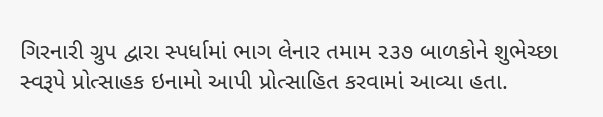ગિરનારી ગ્રુપ દ્વારા સ્પર્ધામાં ભાગ લેનાર તમામ ૨૩૭ બાળકોને શુભેચ્છા સ્વરૂપે પ્રોત્સાહક ઇનામો આપી પ્રોત્સાહિત કરવામાં આવ્યા હતા.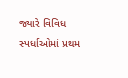જ્યારે વિવિધ સ્પર્ધાઓમાં પ્રથમ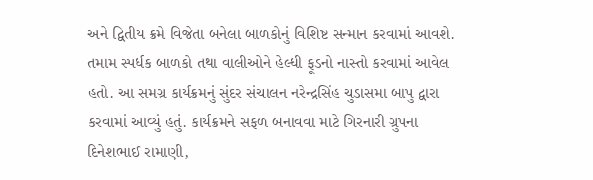અને દ્વિતીય ક્રમે વિજેતા બનેલા બાળકોનું વિશિષ્ટ સન્માન કરવામાં આવશે. તમામ સ્પર્ધક બાળકો તથા વાલીઓને હેલ્ધી ફૂડનો નાસ્તો કરવામાં આવેલ હતો. આ સમગ્ર કાર્યક્રમનું સુંદર સંચાલન નરેન્દ્રસિંહ ચુડાસમા બાપુ દ્વારા કરવામાં આવ્યું હતું. કાર્યક્રમને સફળ બનાવવા માટે ગિરનારી ગ્રુપના દિનેશભાઈ રામાણી,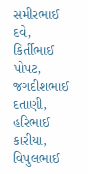સમીરભાઈ દવે, કિર્તીભાઈ પોપટ, જગદીશભાઈ દતાણી, હરિભાઈ કારીયા, વિપુલભાઈ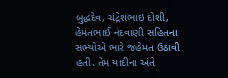બુદ્ધદેવ, ચંદ્રેશભાઇ દોશી, હેમંતભાઈ નંદવાણી સહિતના સભ્યોએ ભારે જહેમત ઉઠાવી હતી. તેમ યાદીના અંતે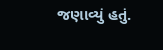જણાવ્યું હતું.